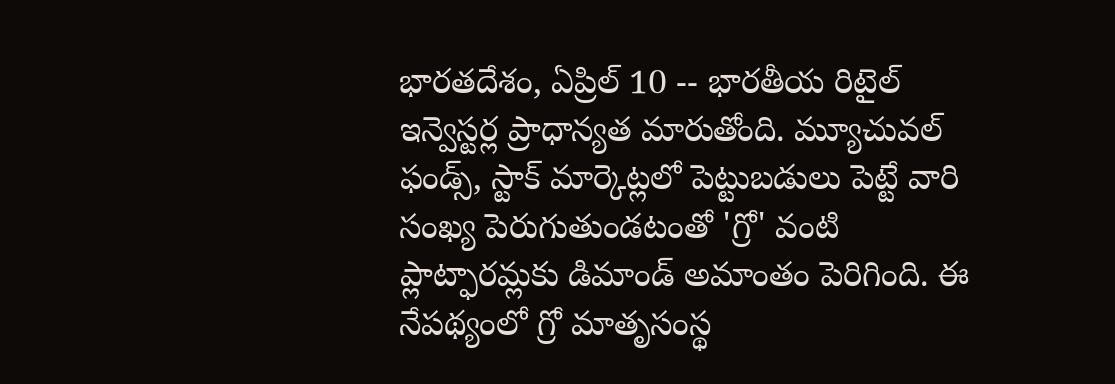భారతదేశం, ఏప్రిల్ 10 -- భారతీయ రిటైల్ ఇన్వెస్టర్ల ప్రాధాన్యత మారుతోంది. మ్యూచువల్ ఫండ్స్, స్టాక్ మార్కెట్లలో పెట్టుబడులు పెట్టే వారి సంఖ్య పెరుగుతుండటంతో 'గ్రో' వంటి ప్లాట్ఫారమ్లకు డిమాండ్ అమాంతం పెరిగింది. ఈ నేపథ్యంలో గ్రో మాతృసంస్థ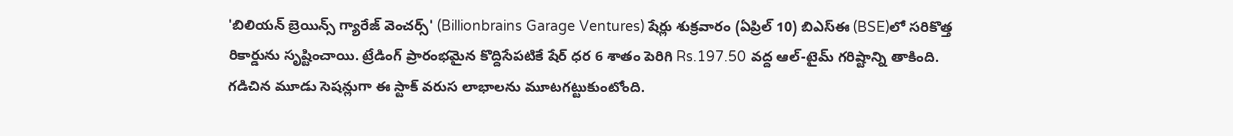'బిలియన్ బ్రెయిన్స్ గ్యారేజ్ వెంచర్స్' (Billionbrains Garage Ventures) షేర్లు శుక్రవారం (ఏప్రిల్ 10) బిఎస్ఈ (BSE)లో సరికొత్త రికార్డును సృష్టించాయి. ట్రేడింగ్ ప్రారంభమైన కొద్దిసేపటికే షేర్ ధర 6 శాతం పెరిగి Rs.197.50 వద్ద ఆల్-టైమ్ గరిష్టాన్ని తాకింది.
గడిచిన మూడు సెషన్లుగా ఈ స్టాక్ వరుస లాభాలను మూటగట్టుకుంటోంది.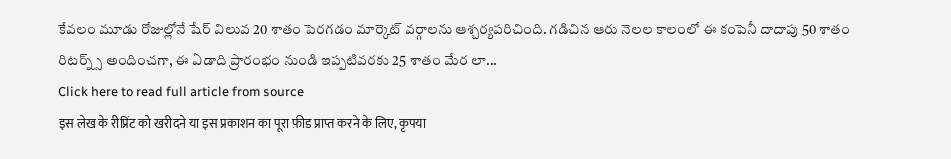కేవలం మూడు రోజుల్లోనే షేర్ విలువ 20 శాతం పెరగడం మార్కెట్ వర్గాలను ఆశ్చర్యపరిచింది. గడిచిన ఆరు నెలల కాలంలో ఈ కంపెనీ దాదాపు 50 శాతం రిటర్న్స్ అందించగా, ఈ ఏడాది ప్రారంభం నుండి ఇప్పటివరకు 25 శాతం మేర లా...
Click here to read full article from source
इस लेख के रीप्रिंट को खरीदने या इस प्रकाशन का पूरा फ़ीड प्राप्त करने के लिए, कृपया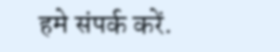हमे संपर्क करें.